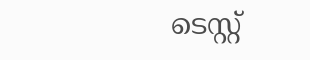ടെസ്റ്റ്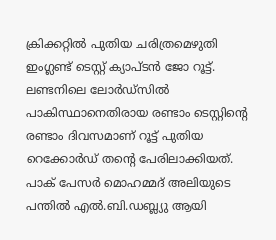ക്രിക്കറ്റിൽ പുതിയ ചരിത്രമെഴുതി ഇംഗ്ലണ്ട് ടെസ്റ്റ് ക്യാപ്ടൻ ജോ റൂട്ട്. ലണ്ടനിലെ ലോർഡ്സിൽ പാകിസ്ഥാനെതിരായ രണ്ടാം ടെസ്റ്റിന്റെ രണ്ടാം ദിവസമാണ് റൂട്ട് പുതിയ റെക്കോർഡ് തന്റെ പേരിലാക്കിയത്.
പാക് പേസർ മൊഹമ്മദ് അലിയുടെ പന്തിൽ എൽ.ബി.ഡബ്ല്യു ആയി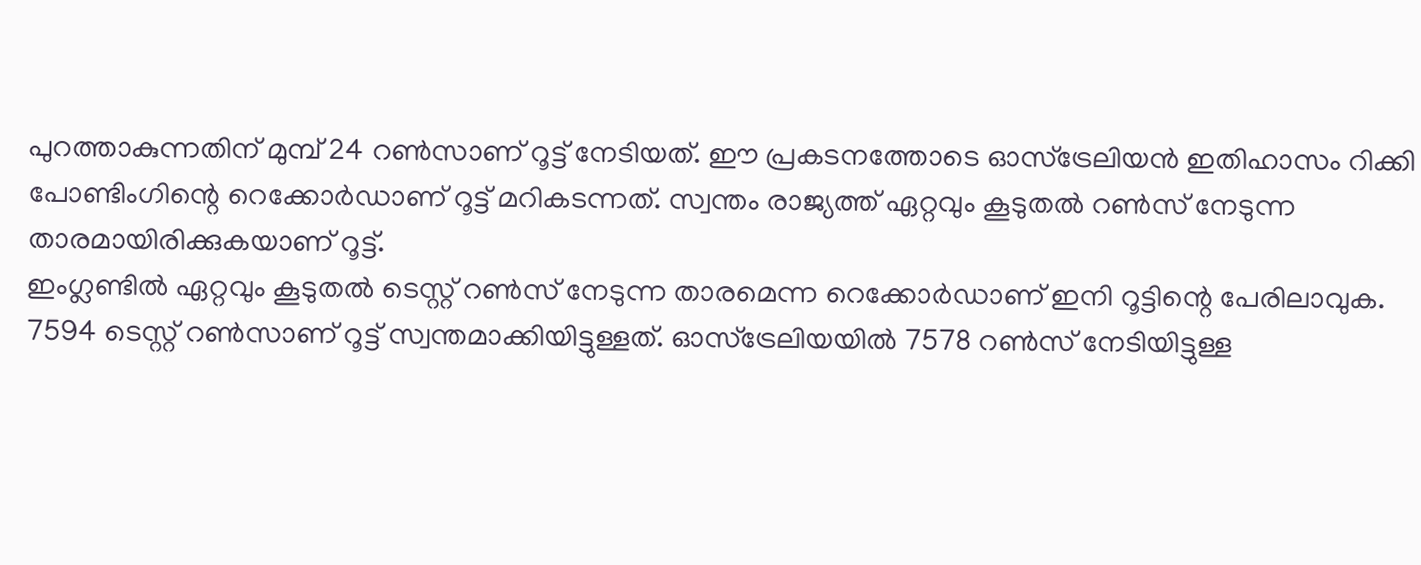പുറത്താകുന്നതിന് മുമ്പ് 24 റൺസാണ് റൂട്ട് നേടിയത്. ഈ പ്രകടനത്തോടെ ഓസ്ട്രേലിയൻ ഇതിഹാസം റിക്കി പോണ്ടിംഗിന്റെ റെക്കോർഡാണ് റൂട്ട് മറികടന്നത്. സ്വന്തം രാജ്യത്ത് ഏറ്റവും കൂടുതൽ റൺസ് നേടുന്ന താരമായിരിക്കുകയാണ് റൂട്ട്.
ഇംഗ്ലണ്ടിൽ ഏറ്റവും കൂടുതൽ ടെസ്റ്റ് റൺസ് നേടുന്ന താരമെന്ന റെക്കോർഡാണ് ഇനി റൂട്ടിന്റെ പേരിലാവുക. 7594 ടെസ്റ്റ് റൺസാണ് റൂട്ട് സ്വന്തമാക്കിയിട്ടുള്ളത്. ഓസ്ട്രേലിയയിൽ 7578 റൺസ് നേടിയിട്ടുള്ള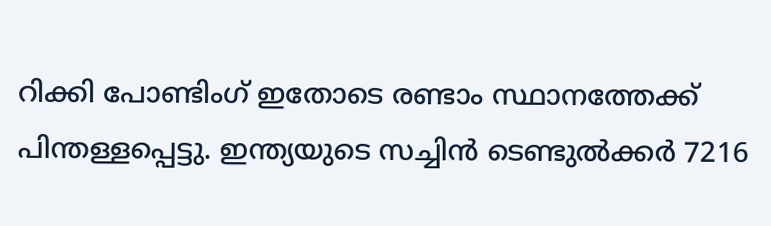റിക്കി പോണ്ടിംഗ് ഇതോടെ രണ്ടാം സ്ഥാനത്തേക്ക് പിന്തള്ളപ്പെട്ടു. ഇന്ത്യയുടെ സച്ചിൻ ടെണ്ടുൽക്കർ 7216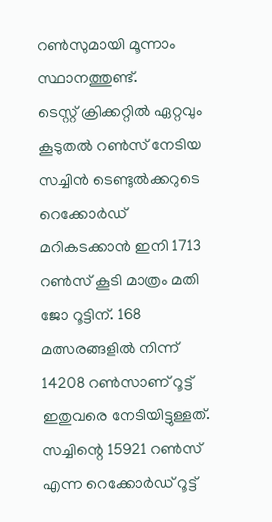റൺസുമായി മൂന്നാം സ്ഥാനത്തുണ്ട്.
ടെസ്റ്റ് ക്രിക്കറ്റിൽ ഏറ്റവും കൂടുതൽ റൺസ് നേടിയ സച്ചിൻ ടെണ്ടുൽക്കറുടെ റെക്കോർഡ് മറികടക്കാൻ ഇനി 1713 റൺസ് കൂടി മാത്രം മതി ജോ റൂട്ടിന്. 168 മത്സരങ്ങളിൽ നിന്ന് 14208 റൺസാണ് റൂട്ട് ഇതുവരെ നേടിയിട്ടുള്ളത്. സച്ചിന്റെ 15921 റൺസ് എന്ന റെക്കോർഡ് റൂട്ട്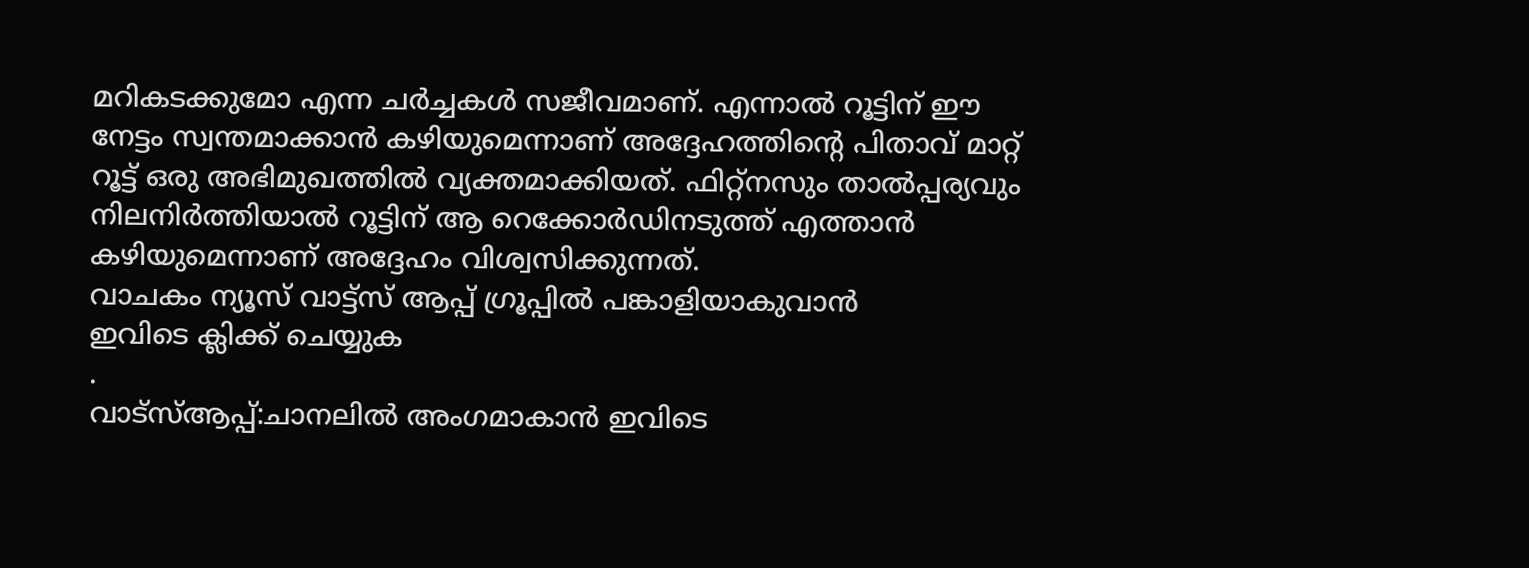മറികടക്കുമോ എന്ന ചർച്ചകൾ സജീവമാണ്. എന്നാൽ റൂട്ടിന് ഈ നേട്ടം സ്വന്തമാക്കാൻ കഴിയുമെന്നാണ് അദ്ദേഹത്തിന്റെ പിതാവ് മാറ്റ് റൂട്ട് ഒരു അഭിമുഖത്തിൽ വ്യക്തമാക്കിയത്. ഫിറ്റ്നസും താൽപ്പര്യവും നിലനിർത്തിയാൽ റൂട്ടിന് ആ റെക്കോർഡിനടുത്ത് എത്താൻ കഴിയുമെന്നാണ് അദ്ദേഹം വിശ്വസിക്കുന്നത്.
വാചകം ന്യൂസ് വാട്ട്സ് ആപ്പ് ഗ്രൂപ്പിൽ പങ്കാളിയാകുവാൻ
ഇവിടെ ക്ലിക്ക് ചെയ്യുക
.
വാട്സ്ആപ്പ്:ചാനലിൽ അംഗമാകാൻ ഇവിടെ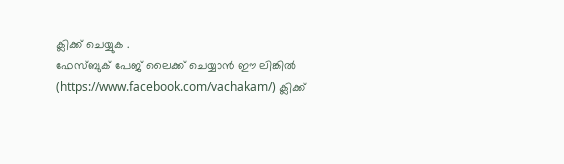ക്ലിക്ക് ചെയ്യുക .
ഫേസ്ബുക് പേജ് ലൈക്ക് ചെയ്യാൻ ഈ ലിങ്കിൽ (https://www.facebook.com/vachakam/) ക്ലിക്ക്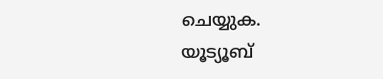ചെയ്യുക.
യൂട്യൂബ്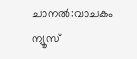ചാനൽ:വാചകം ന്യൂസ്